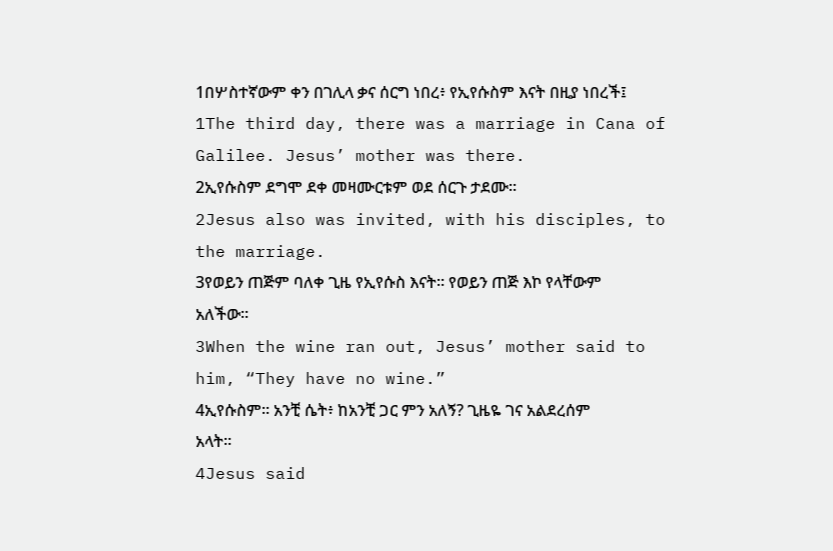1በሦስተኛውም ቀን በገሊላ ቃና ሰርግ ነበረ፥ የኢየሱስም እናት በዚያ ነበረች፤
1The third day, there was a marriage in Cana of Galilee. Jesus’ mother was there.
2ኢየሱስም ደግሞ ደቀ መዛሙርቱም ወደ ሰርጉ ታደሙ።
2Jesus also was invited, with his disciples, to the marriage.
3የወይን ጠጅም ባለቀ ጊዜ የኢየሱስ እናት። የወይን ጠጅ እኮ የላቸውም አለችው።
3When the wine ran out, Jesus’ mother said to him, “They have no wine.”
4ኢየሱስም። አንቺ ሴት፥ ከአንቺ ጋር ምን አለኝ? ጊዜዬ ገና አልደረሰም አላት።
4Jesus said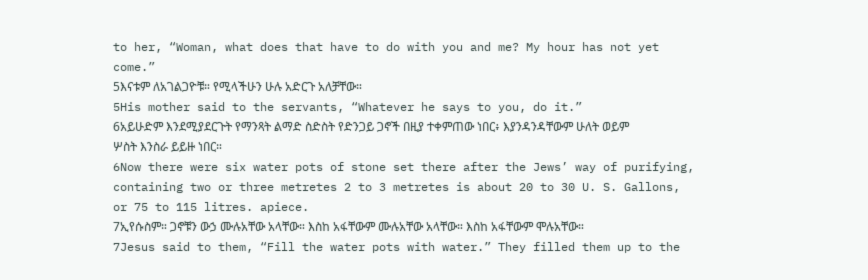to her, “Woman, what does that have to do with you and me? My hour has not yet come.”
5እናቱም ለአገልጋዮቹ። የሚላችሁን ሁሉ አድርጉ አለቻቸው።
5His mother said to the servants, “Whatever he says to you, do it.”
6አይሁድም እንደሚያደርጉት የማንጻት ልማድ ስድስት የድንጋይ ጋኖች በዚያ ተቀምጠው ነበር፥ እያንዳንዳቸውም ሁለት ወይም ሦስት እንስራ ይይዙ ነበር።
6Now there were six water pots of stone set there after the Jews’ way of purifying, containing two or three metretes 2 to 3 metretes is about 20 to 30 U. S. Gallons, or 75 to 115 litres. apiece.
7ኢየሱስም። ጋኖቹን ውኃ ሙሉአቸው አላቸው። እስከ አፋቸውም ሙሉአቸው አላቸው። እስከ አፋቸውም ሞሉአቸው።
7Jesus said to them, “Fill the water pots with water.” They filled them up to the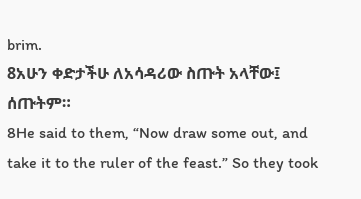brim.
8አሁን ቀድታችሁ ለአሳዳሪው ስጡት አላቸው፤ ሰጡትም።
8He said to them, “Now draw some out, and take it to the ruler of the feast.” So they took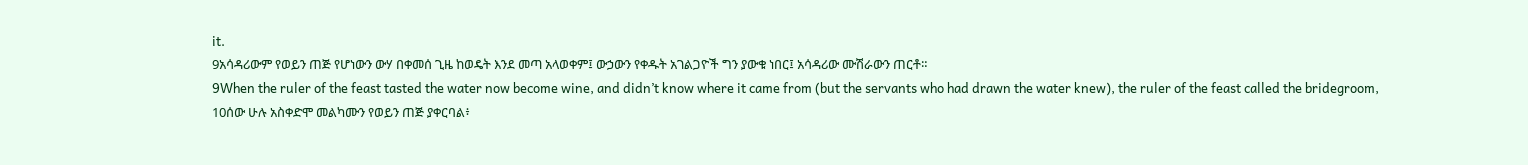it.
9አሳዳሪውም የወይን ጠጅ የሆነውን ውሃ በቀመሰ ጊዜ ከወዴት እንደ መጣ አላወቀም፤ ውኃውን የቀዱት አገልጋዮች ግን ያውቁ ነበር፤ አሳዳሪው ሙሽራውን ጠርቶ።
9When the ruler of the feast tasted the water now become wine, and didn’t know where it came from (but the servants who had drawn the water knew), the ruler of the feast called the bridegroom,
10ሰው ሁሉ አስቀድሞ መልካሙን የወይን ጠጅ ያቀርባል፥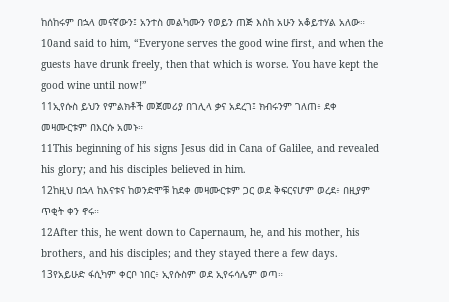ከሰከሩም በኋላ መናኛውን፤ አንተስ መልካሙን የወይን ጠጅ እስከ አሁን አቆይተሃል አለው።
10and said to him, “Everyone serves the good wine first, and when the guests have drunk freely, then that which is worse. You have kept the good wine until now!”
11ኢየሱስ ይህን የምልክቶች መጀመሪያ በገሊላ ቃና አደረገ፤ ክብሩንም ገለጠ፥ ደቀ መዛሙርቱም በእርሱ አመኑ።
11This beginning of his signs Jesus did in Cana of Galilee, and revealed his glory; and his disciples believed in him.
12ከዚህ በኋላ ከእናቱና ከወንድሞቹ ከደቀ መዛሙርቱም ጋር ወደ ቅፍርናሆም ወረደ፥ በዚያም ጥቂት ቀን ኖሩ።
12After this, he went down to Capernaum, he, and his mother, his brothers, and his disciples; and they stayed there a few days.
13የአይሁድ ፋሲካም ቀርቦ ነበር፥ ኢየሱስም ወደ ኢየሩሳሌም ወጣ።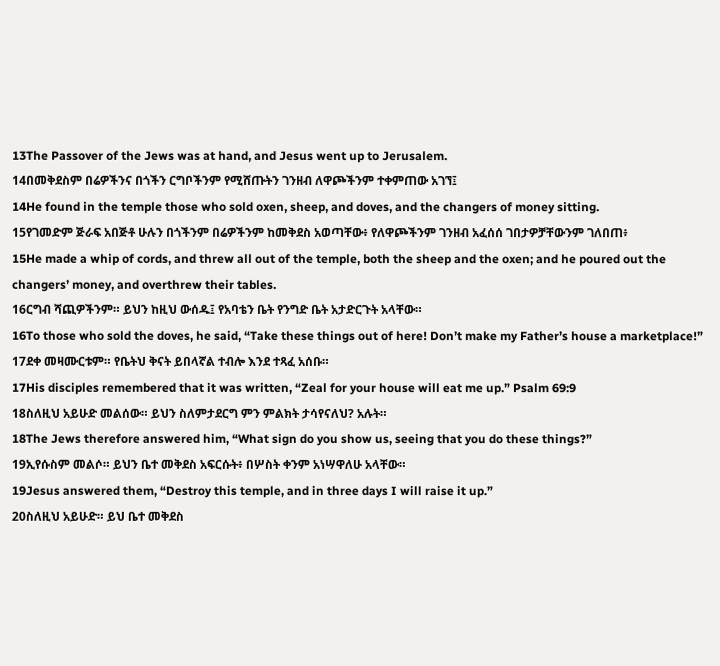13The Passover of the Jews was at hand, and Jesus went up to Jerusalem.
14በመቅደስም በሬዎችንና በጎችን ርግቦችንም የሚሸጡትን ገንዘብ ለዋጮችንም ተቀምጠው አገኘ፤
14He found in the temple those who sold oxen, sheep, and doves, and the changers of money sitting.
15የገመድም ጅራፍ አበጅቶ ሁሉን በጎችንም በሬዎችንም ከመቅደስ አወጣቸው፥ የለዋጮችንም ገንዘብ አፈሰሰ ገበታዎቻቸውንም ገለበጠ፥
15He made a whip of cords, and threw all out of the temple, both the sheep and the oxen; and he poured out the changers’ money, and overthrew their tables.
16ርግብ ሻጪዎችንም። ይህን ከዚህ ውሰዱ፤ የአባቴን ቤት የንግድ ቤት አታድርጉት አላቸው።
16To those who sold the doves, he said, “Take these things out of here! Don’t make my Father’s house a marketplace!”
17ደቀ መዛሙርቱም። የቤትህ ቅናት ይበላኛል ተብሎ እንደ ተጻፈ አሰቡ።
17His disciples remembered that it was written, “Zeal for your house will eat me up.” Psalm 69:9
18ስለዚህ አይሁድ መልሰው። ይህን ስለምታደርግ ምን ምልክት ታሳየናለህ? አሉት።
18The Jews therefore answered him, “What sign do you show us, seeing that you do these things?”
19ኢየሱስም መልሶ። ይህን ቤተ መቅደስ አፍርሱት፥ በሦስት ቀንም አነሣዋለሁ አላቸው።
19Jesus answered them, “Destroy this temple, and in three days I will raise it up.”
20ስለዚህ አይሁድ። ይህ ቤተ መቅደስ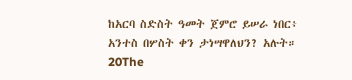ከአርባ ስድስት ዓመት ጀምሮ ይሠራ ነበር፥ አንተስ በሦስት ቀን ታነሣዋለህን? አሉት።
20The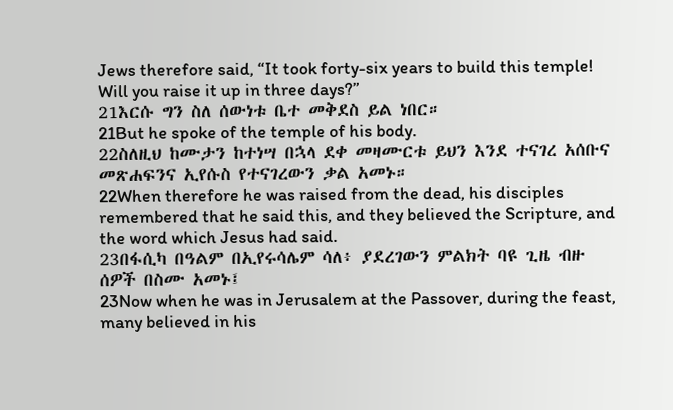Jews therefore said, “It took forty-six years to build this temple! Will you raise it up in three days?”
21እርሱ ግን ስለ ሰውነቱ ቤተ መቅደስ ይል ነበር።
21But he spoke of the temple of his body.
22ስለዚህ ከሙታን ከተነሣ በኋላ ደቀ መዛሙርቱ ይህን እንደ ተናገረ አሰቡና መጽሐፍንና ኢየሱስ የተናገረውን ቃል አመኑ።
22When therefore he was raised from the dead, his disciples remembered that he said this, and they believed the Scripture, and the word which Jesus had said.
23በፋሲካ በዓልም በኢየሩሳሌም ሳለ፥ ያደረገውን ምልክት ባዩ ጊዜ ብዙ ሰዎች በስሙ አመኑ፤
23Now when he was in Jerusalem at the Passover, during the feast, many believed in his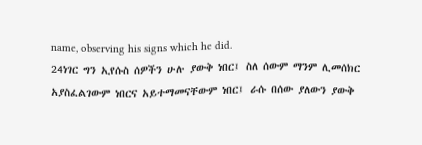name, observing his signs which he did.
24ነገር ግን ኢየሱስ ሰዎችን ሁሉ ያውቅ ነበር፤ ስለ ሰውም ማንም ሊመሰክር አያስፈልገውም ነበርና አይተማመናቸውም ነበር፤ ራሱ በሰው ያለውን ያውቅ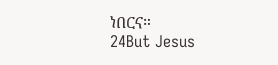ነበርና።
24But Jesus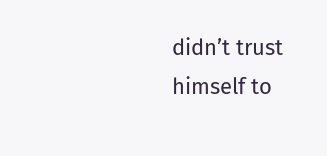didn’t trust himself to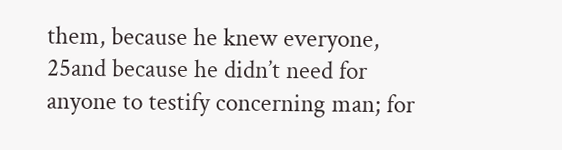them, because he knew everyone,
25and because he didn’t need for anyone to testify concerning man; for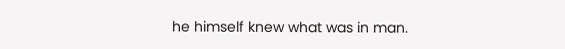he himself knew what was in man.